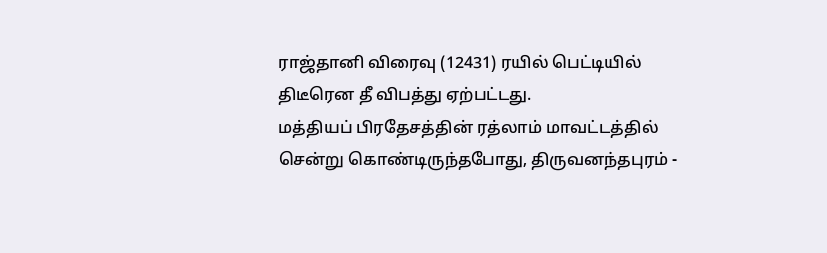ராஜ்தானி விரைவு (12431) ரயில் பெட்டியில் திடீரென தீ விபத்து ஏற்பட்டது.
மத்தியப் பிரதேசத்தின் ரத்லாம் மாவட்டத்தில் சென்று கொண்டிருந்தபோது, திருவனந்தபுரம் -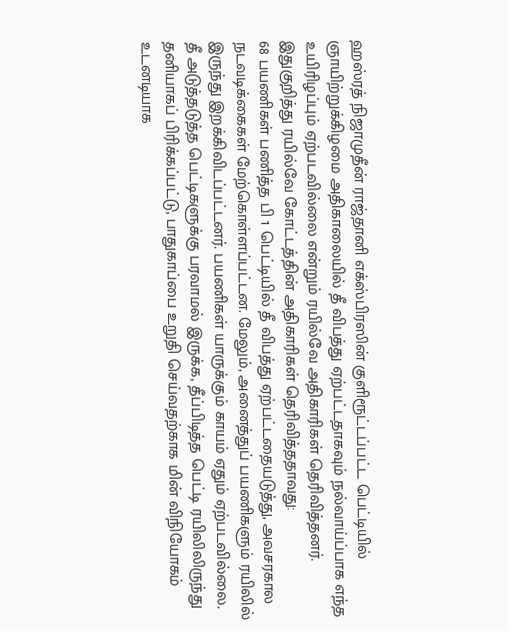ஹஸ்ரத் நிஜாமுதீன் ராஜ்தானி எக்ஸ்பிரஸின் குளிரூட்டப்பட்ட பெட்டியில் ஞாயிற்றுக்கிழமை அதிகாலையில் தீ விபத்து ஏற்பட்டதாகவும் நல்வாய்ப்பாக எந்த உயிரிழப்பும் ஏற்படவில்லை என்றும் ரயில்வே அதிகாரிகள் தெரிவித்தனர்.
இதுகுறித்து ரயில்வே கோட்டத்தின் அதிகாரிகள் தெரிவித்ததாவது:
68 பயணிகள் பணித்த பி 1 பெட்டியில் தீ விபத்து ஏற்பட்டதையடுத்து, அவசரகால நடவடிக்கைகள் மேற்கொள்ளப்பட்டன. மேலும், அனைத்துப் பயணிகளும் ரயிலில் இருந்து இறக்கிவிடப்பட்டனர். பயணிகள் யாருக்கும் காயம் ஏதும் ஏற்படவில்லை.
தீ அடுத்தடுத்த பெட்டிகளுக்கு பரவாமல் இருக்க, தீப்பிடித்த பெட்டி ரயிலிலிருந்து தனியாகப் பிரிக்கப்பட்டு, பாதுகாப்பை உறுதி செய்வதற்காக மின் விநியோகம் உடனடியாக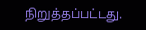நிறுத்தப்பட்டது.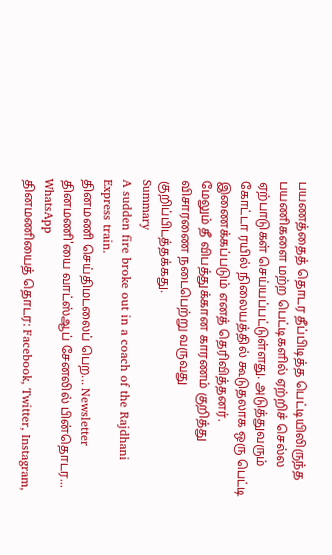பயணத்தைத் தொடர தீப்பிடித்த பெட்டியிலிருந்த பயணிகளை மற்ற பெட்டிகளில் ஏற்றிச் செல்ல ஏற்பாடுகள் செய்யப்பட்டுள்ளது. அடுத்துவரும் கோட்டா ரயில் நிலையத்தில் கூடுதலாக ஒரு பெட்டி இணைக்கப்படும் எனத் தெரிவித்தனர்.
மேலும் தீ விபத்துக்கான காரணம் குறித்து விசாரணை நடைபெற்று வருவது குறிப்பிடத்தக்கது.
Summary
A sudden fire broke out in a coach of the Rajdhani Express train.
தினமணி செய்திமடலைப் பெற... Newsletter
தினமணி'யை வாட்ஸ்ஆப் சேனலில் பின்தொடர... WhatsApp
தினமணியைத் தொடர: Facebook, Twitter, Instagram,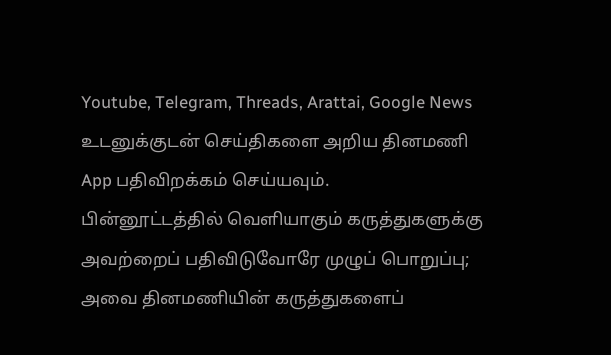Youtube, Telegram, Threads, Arattai, Google News
உடனுக்குடன் செய்திகளை அறிய தினமணி App பதிவிறக்கம் செய்யவும்.
பின்னூட்டத்தில் வெளியாகும் கருத்துகளுக்கு அவற்றைப் பதிவிடுவோரே முழுப் பொறுப்பு; அவை தினமணியின் கருத்துகளைப்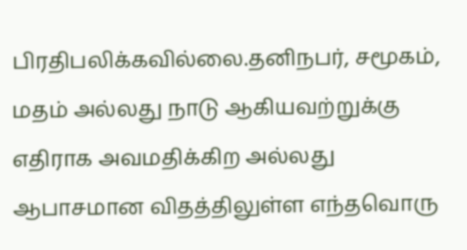பிரதிபலிக்கவில்லை.தனிநபர், சமூகம், மதம் அல்லது நாடு ஆகியவற்றுக்கு எதிராக அவமதிக்கிற அல்லது ஆபாசமான விதத்திலுள்ள எந்தவொரு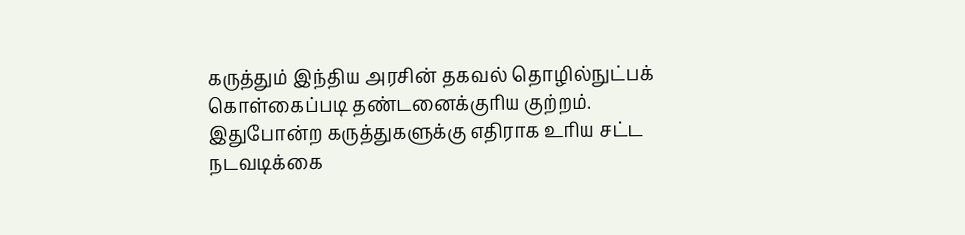கருத்தும் இந்திய அரசின் தகவல் தொழில்நுட்பக் கொள்கைப்படி தண்டனைக்குரிய குற்றம். இதுபோன்ற கருத்துகளுக்கு எதிராக உரிய சட்ட நடவடிக்கை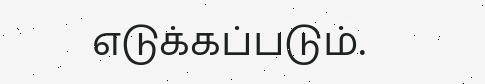எடுக்கப்படும்.